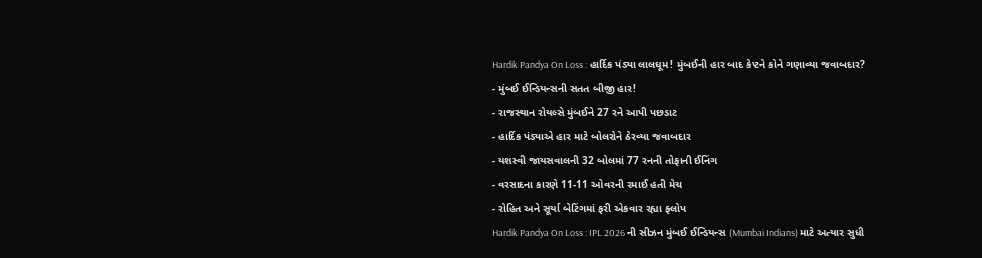Hardik Pandya On Loss : હાર્દિક પંડ્યા લાલઘૂમ! મુંબઈની હાર બાદ કેપ્ટને કોને ગણાવ્યા જવાબદાર?
- મુંબઈ ઈન્ડિયન્સની સતત બીજી હાર!
- રાજસ્થાન રોયલ્સે મુંબઈને 27 રને આપી પછડાટ
- હાર્દિક પંડ્યાએ હાર માટે બોલરોને ઠેરવ્યા જવાબદાર
- યશસ્વી જાયસવાલની 32 બોલમાં 77 રનની તોફાની ઈનિંગ
- વરસાદના કારણે 11-11 ઓવરની રમાઈ હતી મેચ
- રોહિત અને સૂર્યા બેટિંગમાં ફરી એકવાર રહ્યા ફ્લોપ
Hardik Pandya On Loss : IPL 2026 ની સીઝન મુંબઈ ઈન્ડિયન્સ (Mumbai Indians) માટે અત્યાર સુધી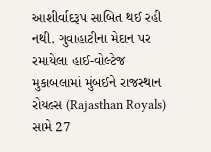આશીર્વાદરૂપ સાબિત થઈ રહી નથી. ગુવાહાટીના મેદાન પર રમાયેલા હાઈ-વોલ્ટેજ મુકાબલામાં મુંબઈને રાજસ્થાન રોયલ્સ (Rajasthan Royals) સામે 27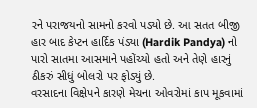રને પરાજયનો સામનો કરવો પડ્યો છે. આ સતત બીજી હાર બાદ કેપ્ટન હાર્દિક પંડ્યા (Hardik Pandya) નો પારો સાતમા આસમાને પહોંચ્યો હતો અને તેણે હારનું ઠીકરું સીધું બોલરો પર ફોડ્યું છે.
વરસાદના વિક્ષેપને કારણે મેચના ઓવરોમાં કાપ મૂકવામાં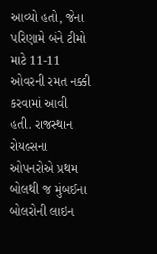આવ્યો હતો, જેના પરિણામે બંને ટીમો માટે 11-11 ઓવરની રમત નક્કી કરવામાં આવી હતી. રાજસ્થાન રોયલ્સના ઓપનરોએ પ્રથમ બોલથી જ મુંબઈના બોલરોની લાઇન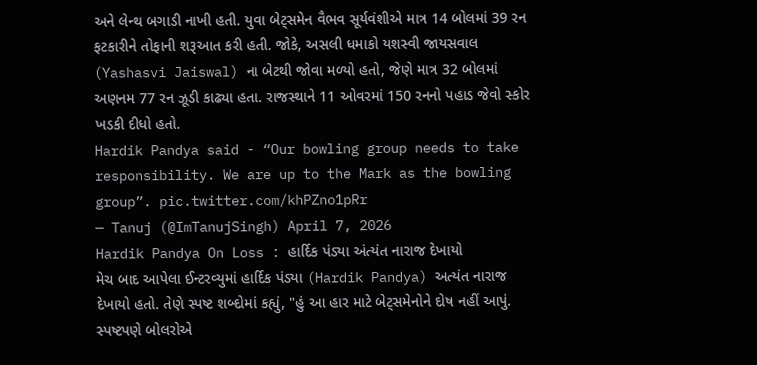અને લેન્થ બગાડી નાખી હતી. યુવા બેટ્સમેન વૈભવ સૂર્યવંશીએ માત્ર 14 બોલમાં 39 રન ફટકારીને તોફાની શરૂઆત કરી હતી. જોકે, અસલી ધમાકો યશસ્વી જાયસવાલ (Yashasvi Jaiswal) ના બેટથી જોવા મળ્યો હતો, જેણે માત્ર 32 બોલમાં અણનમ 77 રન ઝૂડી કાઢ્યા હતા. રાજસ્થાને 11 ઓવરમાં 150 રનનો પહાડ જેવો સ્કોર ખડકી દીધો હતો.
Hardik Pandya said - “Our bowling group needs to take responsibility. We are up to the Mark as the bowling group”. pic.twitter.com/khPZno1pRr
— Tanuj (@ImTanujSingh) April 7, 2026
Hardik Pandya On Loss : હાર્દિક પંડ્યા અંત્યંત નારાજ દેખાયો
મેચ બાદ આપેલા ઈન્ટરવ્યુમાં હાર્દિક પંડ્યા (Hardik Pandya) અત્યંત નારાજ દેખાયો હતો. તેણે સ્પષ્ટ શબ્દોમાં કહ્યું, "હું આ હાર માટે બેટ્સમેનોને દોષ નહીં આપું. સ્પષ્ટપણે બોલરોએ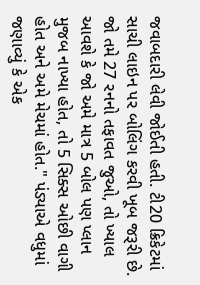જવાબદારી લેવી જોઈતી હતી. ટી20 ક્રિકેટમાં સાચી લાઇન પર બોલિંગ કરવી ખૂબ જરૂરી છે. જો તમે 27 રનનો તફાવત જુઓ, તો ખ્યાલ આવશે કે જો અમે માત્ર 5 બોલ પણ પ્લાન મુજબ નાખ્યા હોત, તો 5 સિક્સ ઓછી વાગી હોત અને અમે મેચમાં હોત." પંડ્યાએ વધુમાં જણાવ્યું કે એક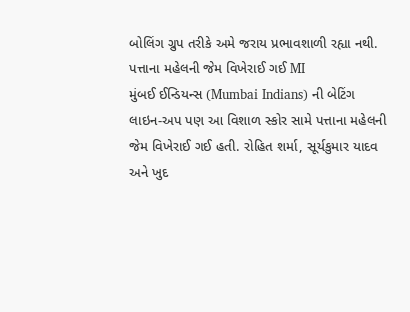બોલિંગ ગ્રુપ તરીકે અમે જરાય પ્રભાવશાળી રહ્યા નથી.
પત્તાના મહેલની જેમ વિખેરાઈ ગઈ MI
મુંબઈ ઈન્ડિયન્સ (Mumbai Indians) ની બેટિંગ લાઇન-અપ પણ આ વિશાળ સ્કોર સામે પત્તાના મહેલની જેમ વિખેરાઈ ગઈ હતી. રોહિત શર્મા, સૂર્યકુમાર યાદવ અને ખુદ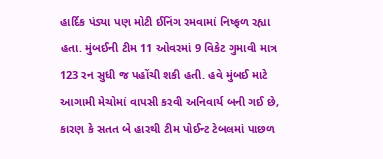હાર્દિક પંડ્યા પણ મોટી ઈનિંગ રમવામાં નિષ્ફળ રહ્યા હતા. મુંબઈની ટીમ 11 ઓવરમાં 9 વિકેટ ગુમાવી માત્ર 123 રન સુધી જ પહોંચી શકી હતી. હવે મુંબઈ માટે આગામી મેચોમાં વાપસી કરવી અનિવાર્ય બની ગઈ છે, કારણ કે સતત બે હારથી ટીમ પોઈન્ટ ટેબલમાં પાછળ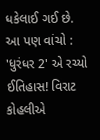ધકેલાઈ ગઈ છે.
આ પણ વાંચો : 'ધુરંધર 2' એ રચ્યો ઈતિહાસ! વિરાટ કોહલીએ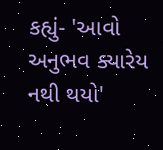કહ્યું- 'આવો અનુભવ ક્યારેય નથી થયો'